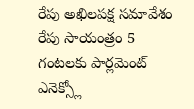రేపు అఖిలపక్ష సమావేశం
రేపు సాయంత్రం 5 గంటలకు పార్లమెంట్ ఎనెక్స్లో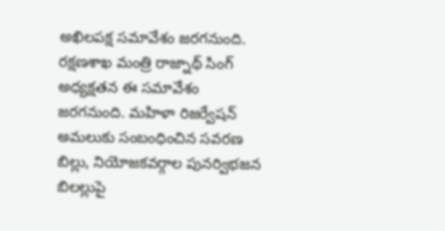అఖిలపక్ష సమావేశం జరగనుంది. రక్షణశాఖ మంత్రి రాజ్నాథ్ సింగ్ అధ్యక్షతన ఈ సమావేశం జరగనుంది. మహిళా రిజర్వేషన్ అమలుకు సంబంధించిన సవరణ బిల్లు, నియోజకవర్గాల పునర్విభజన బిలల్లుపై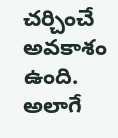చర్చించే అవకాశం ఉంది. అలాగే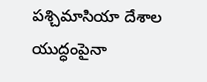పశ్చిమాసియా దేశాల యుద్ధంపైనా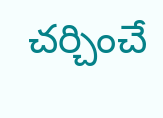చర్చించే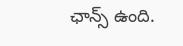ఛాన్స్ ఉంది.